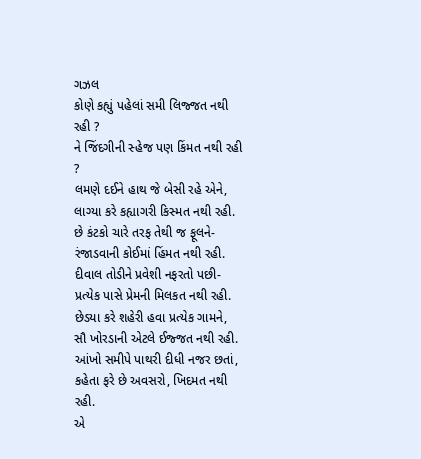ગઝલ
કોણે કહ્યું પહેલાં સમી લિજ્જત નથી રહી ?
ને જિંદગીની સ્હેજ પણ કિંમત નથી રહી ?
લમણે દઈને હાથ જે બેસી રહે એને,
લાગ્યા કરે કહ્યાગરી કિસ્મત નથી રહી.
છે કંટકો ચારે તરફ તેથી જ ફૂલને-
રંજાડવાની કોઈમાં હિંમત નથી રહી.
દીવાલ તોડીને પ્રવેશી નફરતો પછી-
પ્રત્યેક પાસે પ્રેમની મિલકત નથી રહી.
છેડયા કરે શહેરી હવા પ્રત્યેક ગામને,
સૌ ખોરડાની એટલે ઈજ્જત નથી રહી.
આંખો સમીપે પાથરી દીધી નજર છતાં,
કહેતા ફરે છે અવસરો, ખિદમત નથી રહી.
એ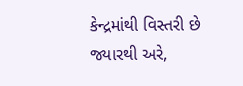કેન્દ્રમાંથી વિસ્તરી છે જ્યારથી અરે,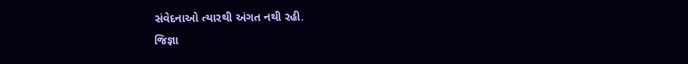સંવેદનાઓ ત્યારથી અંગત નથી રહી.
જિજ્ઞા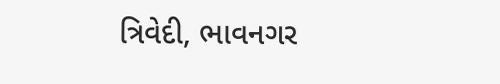ત્રિવેદી, ભાવનગર